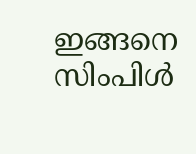ഇങ്ങനെ സിംപിൾ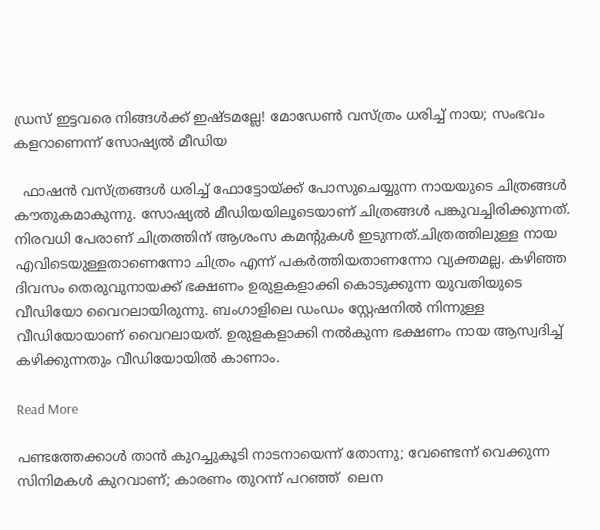ഡ്രസ് ഇട്ടവരെ നിങ്ങൾക്ക് ഇഷ്ടമല്ലേ! മോഡേൺ വസ്ത്രം ധരിച്ച് നായ; സംഭവം കളറാണെന്ന് സോഷ്യൽ മീഡിയ

  ഫാഷൻ വസ്ത്രങ്ങൾ ധരിച്ച് ഫോട്ടോയ്ക്ക് പോസുചെയ്യുന്ന നായയുടെ ചിത്രങ്ങൾ കൗതുകമാകുന്നു. സോഷ്യൽ മീഡിയയിലൂടെ‌‌യാണ് ചിത്രങ്ങൾ പങ്കുവച്ചിരിക്കുന്നത്. നിരവധി പേരാണ് ചിത്രത്തിന് ആശംസ കമന്‍റുകൾ ഇടുന്നത്.ചിത്രത്തിലുള്ള നാ‌യ എവിടെയുള്ളതാണെന്നോ ചിത്രം എന്ന് പകർത്തിയതാണന്നോ വ്യക്തമല്ല. കഴിഞ്ഞ ദിവസം തെരുവുനാ‌യക്ക് ഭക്ഷണം ഉരുളകളാക്കി കൊടുക്കുന്ന ‌യുവതിയുടെ വീഡിയോ വൈറലായിരുന്നു. ബംഗാളിലെ ഡംഡം സ്റ്റേഷനിൽ നിന്നുള്ള വീഡിയോയാണ് വൈറലായത്. ഉരുളകളാക്കി നൽകുന്ന ഭക്ഷണം നായ ആസ്വദിച്ച് കഴിക്കുന്നതും വീഡിയോയിൽ കാണാം.

Read More

പണ്ടത്തേക്കാൾ താൻ കുറച്ചുകൂടി നാടനായെന്ന് തോന്നു; വേണ്ടെന്ന് വെക്കുന്ന സിനിമകള്‍ കുറവാണ്; കാരണം തുറന്ന് പറഞ്ഞ്  ലെന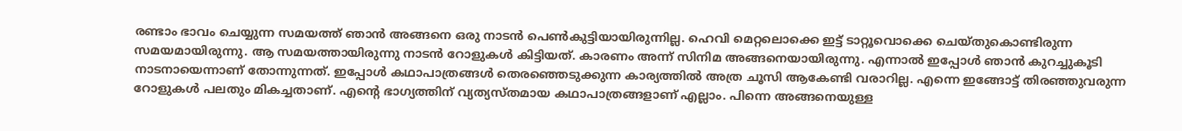രണ്ടാം ഭാവം ചെയ്യുന്ന സമയത്ത് ഞാന്‍ അങ്ങനെ ഒരു നാടന്‍ പെണ്‍കുട്ടിയായിരുന്നില്ല. ഹെവി മെറ്റലൊക്കെ ഇട്ട് ടാറ്റൂവൊക്കെ ചെയ്തുകൊണ്ടിരുന്ന സമയമായിരുന്നു. ആ സമയത്തായിരുന്നു നാടന്‍ റോളുകള്‍ കിട്ടിയത്. കാരണം അന്ന് സിനിമ അങ്ങനെയായിരുന്നു. എന്നാല്‍ ഇപ്പോള്‍ ഞാന്‍ കുറച്ചുകൂടി നാടനായെന്നാണ് തോന്നുന്നത്. ഇപ്പോള്‍ കഥാപാത്രങ്ങള്‍ തെരഞ്ഞെടുക്കുന്ന കാര്യത്തില്‍ അത്ര ചൂസി ആകേണ്ടി വരാറില്ല. എന്നെ ഇങ്ങോട്ട് തിരഞ്ഞുവരുന്ന റോളുകള്‍ പലതും മികച്ചതാണ്. എന്‍റെ ഭാഗ്യത്തിന് വ്യത്യസ്തമായ കഥാപാത്രങ്ങളാണ് എല്ലാം. പിന്നെ അങ്ങനെയുള്ള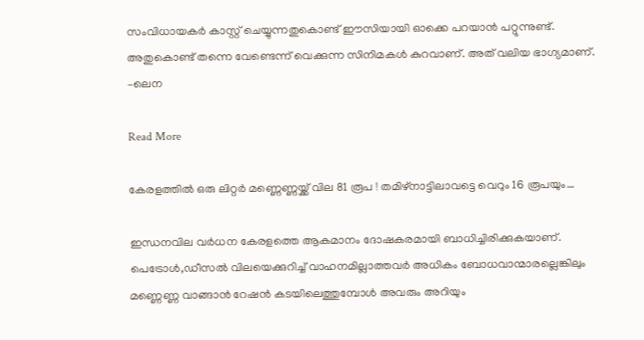സംവിധായകര്‍ കാസ്റ്റ് ചെയ്യുന്നതുകൊണ്ട് ഈസിയായി ഓക്കെ പറയാന്‍ പറ്റുന്നുണ്ട്. അതുകൊണ്ട് തന്നെ വേണ്ടെന്ന് വെക്കുന്ന സിനിമകള്‍ കുറവാണ്. അത് വലിയ ഭാഗ്യമാണ്. –ലെന

Read More

കേരളത്തില്‍ ഒരു ലിറ്റര്‍ മണ്ണെണ്ണയ്ക്ക് വില 81 രൂപ ! തമിഴ്‌നാട്ടിലാവട്ടെ വെറും 16 രൂപയും…

ഇന്ധനവില വര്‍ധന കേരളത്തെ ആകമാനം ദോഷകരമായി ബാധിച്ചിരിക്കുകയാണ്. പെട്രോള്‍,ഡീസല്‍ വിലയെക്കുറിച്ച് വാഹനമില്ലാത്തവര്‍ അധികം ബോധവാന്മാരല്ലെങ്കിലും മണ്ണെണ്ണ വാങ്ങാന്‍ റേഷന്‍ കടയിലെത്തുമ്പോള്‍ അവരും അറിയും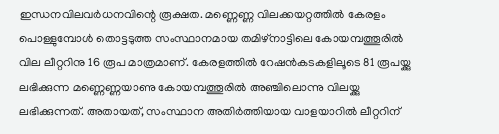ഇന്ധനവിലവര്‍ധനവിന്റെ രൂക്ഷത. മണ്ണെണ്ണ വിലക്കയറ്റത്തില്‍ കേരളം പൊള്ളുമ്പോള്‍ തൊട്ടടുത്ത സംസ്ഥാനമായ തമിഴ്‌നാട്ടിലെ കോയമ്പത്തൂരില്‍ വില ലീറ്ററിനു 16 രൂപ മാത്രമാണ്. കേരളത്തില്‍ റേഷന്‍കടകളിലൂടെ 81 രൂപയ്ക്കു ലഭിക്കുന്ന മണ്ണെണ്ണയാണു കോയമ്പത്തൂരില്‍ അഞ്ചിലൊന്നു വിലയ്ക്കു ലഭിക്കുന്നത്. അതായത്, സംസ്ഥാന അതിര്‍ത്തിയായ വാളയാറില്‍ ലീറ്ററിന്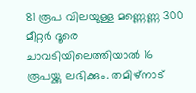81 രൂപ വിലയുള്ള മണ്ണെണ്ണ 300 മീറ്റര്‍ ദൂരെ ചാവടിയിലെത്തിയാല്‍ 16 രൂപയ്ക്കു ലഭിക്കും. തമിഴ്‌നാട്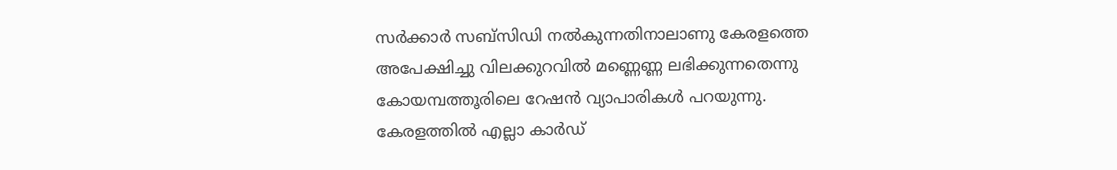സര്‍ക്കാര്‍ സബ്‌സിഡി നല്‍കുന്നതിനാലാണു കേരളത്തെ അപേക്ഷിച്ചു വിലക്കുറവില്‍ മണ്ണെണ്ണ ലഭിക്കുന്നതെന്നു കോയമ്പത്തൂരിലെ റേഷന്‍ വ്യാപാരികള്‍ പറയുന്നു. കേരളത്തില്‍ എല്ലാ കാര്‍ഡ്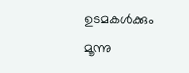ഉടമകള്‍ക്കും മൂന്നു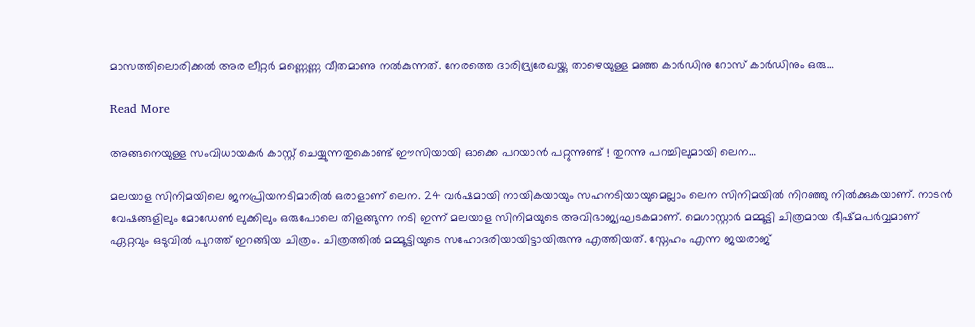മാസത്തിലൊരിക്കല്‍ അര ലീറ്റര്‍ മണ്ണെണ്ണ വീതമാണു നല്‍കുന്നത്. നേരത്തെ ദാരിദ്ര്യരേഖയ്ക്കു താഴെയുള്ള മഞ്ഞ കാര്‍ഡിനു റോസ് കാര്‍ഡിനും ഒരു…

Read More

അങ്ങനെയുള്ള സംവിധായകര്‍ കാസ്റ്റ് ചെയ്യുന്നതുകൊണ്ട് ഈസിയായി ഓക്കെ പറയാന്‍ പറ്റുന്നുണ്ട് ! തുറന്നു പറച്ചിലുമായി ലെന…

മലയാള സിനിമയിലെ ജനപ്രിയനടിമാരില്‍ ഒരാളാണ് ലെന. 24 വര്‍ഷമായി നായികയായും സഹനടിയായുമെല്ലാം ലെന സിനിമയില്‍ നിറഞ്ഞു നില്‍ക്കുകയാണ്. നാടന്‍ വേഷങ്ങളിലും മോഡേണ്‍ ലുക്കിലും ഒരുപോലെ തിളങ്ങുന്ന നടി ഇന്ന് മലയാള സിനിമയുടെ അവിഭാജ്യഘടകമാണ്. മെഗാസ്റ്റാര്‍ മമ്മൂട്ടി ചിത്രമായ ഭീഷ്മപര്‍വ്വമാണ് ഏറ്റവും ഒടുവില്‍ പുറത്ത് ഇറങ്ങിയ ചിത്രം. ചിത്രത്തില്‍ മമ്മൂട്ടിയുടെ സഹോദരിയായിട്ടായിരുന്നു എത്തിയത്. സ്നേഹം എന്ന ജയരാജ്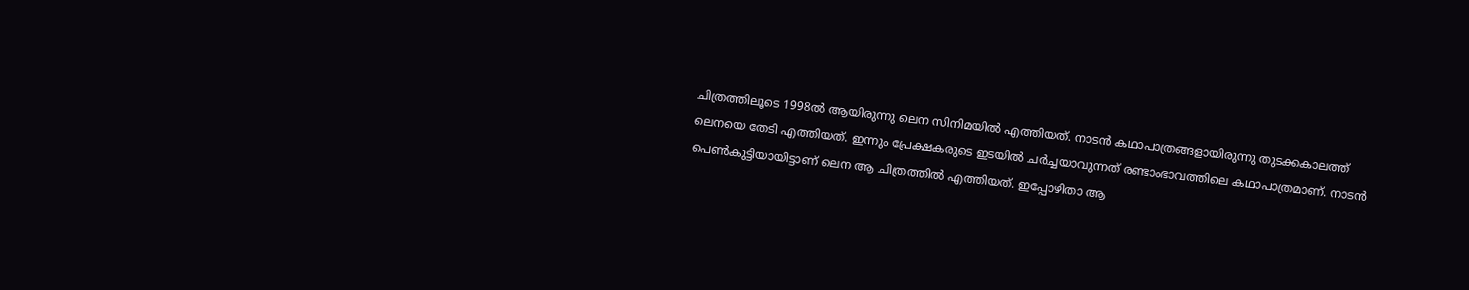ചിത്രത്തിലൂടെ 1998ല്‍ ആയിരുന്നു ലെന സിനിമയില്‍ എത്തിയത്. നാടന്‍ കഥാപാത്രങ്ങളായിരുന്നു തുടക്കകാലത്ത് ലെനയെ തേടി എത്തിയത്. ഇന്നും പ്രേക്ഷകരുടെ ഇടയില്‍ ചര്‍ച്ചയാവുന്നത് രണ്ടാംഭാവത്തിലെ കഥാപാത്രമാണ്. നാടന്‍ പെണ്‍കുട്ടിയായിട്ടാണ് ലെന ആ ചിത്രത്തില്‍ എത്തിയത്. ഇപ്പോഴിതാ ആ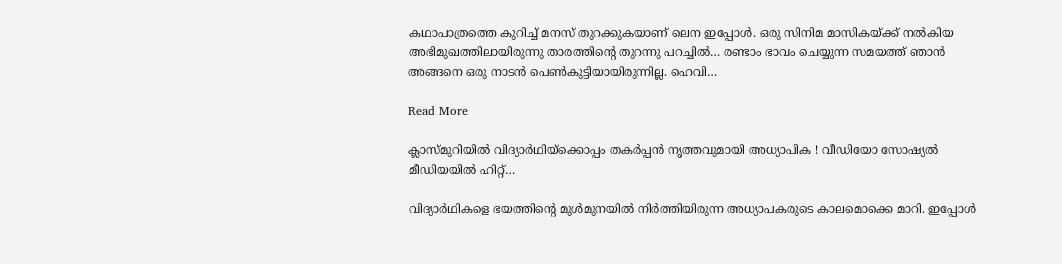കഥാപാത്രത്തെ കുറിച്ച് മനസ് തുറക്കുകയാണ് ലെന ഇപ്പോള്‍. ഒരു സിനിമ മാസികയ്ക്ക് നല്‍കിയ അഭിമുഖത്തിലായിരുന്നു താരത്തിന്റെ തുറന്നു പറച്ചില്‍… രണ്ടാം ഭാവം ചെയ്യുന്ന സമയത്ത് ഞാന്‍ അങ്ങനെ ഒരു നാടന്‍ പെണ്‍കുട്ടിയായിരുന്നില്ല. ഹെവി…

Read More

ക്ലാസ്മുറിയില്‍ വിദ്യാര്‍ഥിയ്‌ക്കൊപ്പം തകര്‍പ്പന്‍ നൃത്തവുമായി അധ്യാപിക ! വീഡിയോ സോഷ്യല്‍ മീഡിയയില്‍ ഹിറ്റ്…

വിദ്യാര്‍ഥികളെ ഭയത്തിന്റെ മുള്‍മുനയില്‍ നിര്‍ത്തിയിരുന്ന അധ്യാപകരുടെ കാലമൊക്കെ മാറി. ഇപ്പോള്‍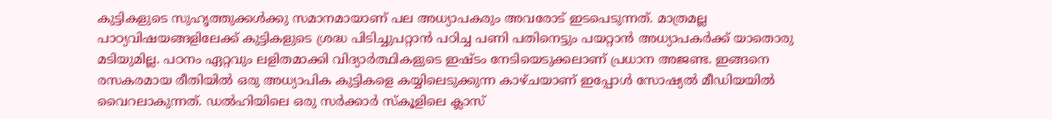കുട്ടികളുടെ സുഹൃത്തുക്കള്‍ക്കു സമാനമായാണ് പല അധ്യാപകരും അവരോട് ഇടപെടുന്നത്. മാത്രമല്ല പാഠ്യവിഷയങ്ങളിലേക്ക് കുട്ടികളുടെ ശ്രദ്ധ പിടിച്ചുപറ്റാന്‍ പഠിച്ച പണി പതിനെട്ടും പയറ്റാന്‍ അധ്യാപകര്‍ക്ക് യാതൊരു മടിയുമില്ല. പഠനം ഏറ്റവും ലളിതമാക്കി വിദ്യാര്‍ത്ഥികളുടെ ഇഷ്ടം നേടിയെടുക്കലാണ് പ്രധാന അജണ്ട. ഇങ്ങനെ രസകരമായ രീതിയില്‍ ഒരു അധ്യാപിക കുട്ടികളെ കയ്യിലെടുക്കുന്ന കാഴ്ചയാണ് ഇപ്പോള്‍ സോഷ്യല്‍ മീഡിയയില്‍ വൈറലാകുന്നത്. ഡല്‍ഹിയിലെ ഒരു സര്‍ക്കാര്‍ സ്‌കൂളിലെ ക്ലാസ്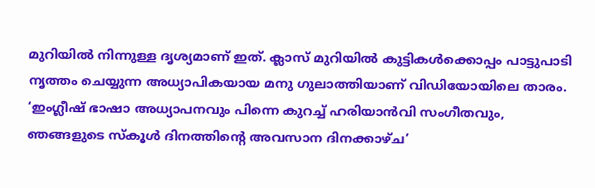മുറിയില്‍ നിന്നുള്ള ദൃശ്യമാണ് ഇത്. ക്ലാസ് മുറിയില്‍ കുട്ടികള്‍ക്കൊപ്പം പാട്ടുപാടി നൃത്തം ചെയ്യുന്ന അധ്യാപികയായ മനു ഗുലാത്തിയാണ് വിഡിയോയിലെ താരം. ‘ഇംഗ്ലീഷ് ഭാഷാ അധ്യാപനവും പിന്നെ കുറച്ച് ഹരിയാന്‍വി സംഗീതവും, ഞങ്ങളുടെ സ്‌കൂള്‍ ദിനത്തിന്റെ അവസാന ദിനക്കാഴ്ച’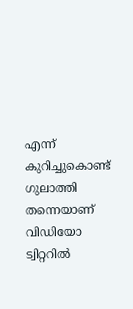എന്ന് കുറിച്ചുകൊണ്ട് ഗുലാത്തി തന്നെയാണ് വിഡിയോ ട്വിറ്ററില്‍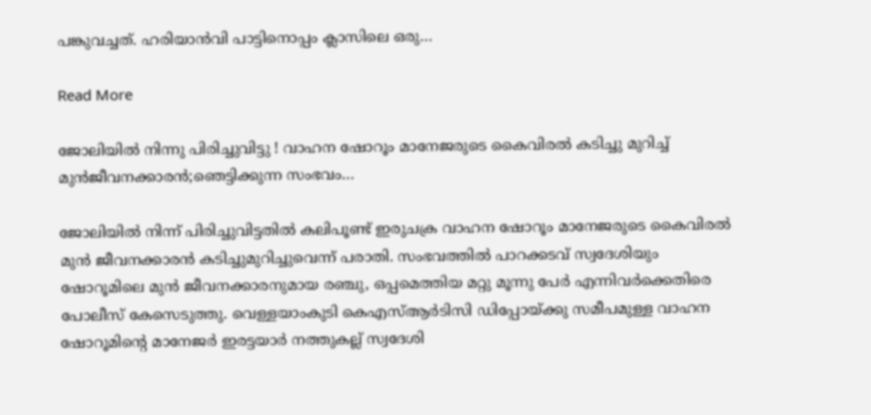പങ്കുവച്ചത്. ഹരിയാന്‍വി പാട്ടിനൊപ്പം ക്ലാസിലെ ഒരു…

Read More

ജോലിയില്‍ നിന്നു പിരിച്ചുവിട്ടു ! വാഹന ഷോറൂം മാനേജരുടെ കൈവിരല്‍ കടിച്ചു മുറിച്ച് മുന്‍ജീവനക്കാരന്‍;ഞെട്ടിക്കുന്ന സംഭവം…

ജോലിയില്‍ നിന്ന് പിരിച്ചുവിട്ടതില്‍ കലിപൂണ്ട് ഇരുചക്ര വാഹന ഷോറൂം മാനേജരുടെ കൈവിരല്‍ മുന്‍ ജീവനക്കാരന്‍ കടിച്ചുമുറിച്ചുവെന്ന് പരാതി. സംഭവത്തില്‍ പാറക്കടവ് സ്വദേശിയും ഷോറൂമിലെ മുന്‍ ജീവനക്കാരനുമായ രഞ്ചു, ഒപ്പമെത്തിയ മറ്റു മൂന്നു പേര്‍ എന്നിവര്‍ക്കെതിരെ പോലീസ് കേസെടുത്തു. വെള്ളയാംകുടി കെഎസ്ആര്‍ടിസി ഡിപ്പോയ്ക്കു സമീപമുള്ള വാഹന ഷോറൂമിന്റെ മാനേജര്‍ ഇരട്ടയാര്‍ നത്തുകല്ല് സ്വദേശി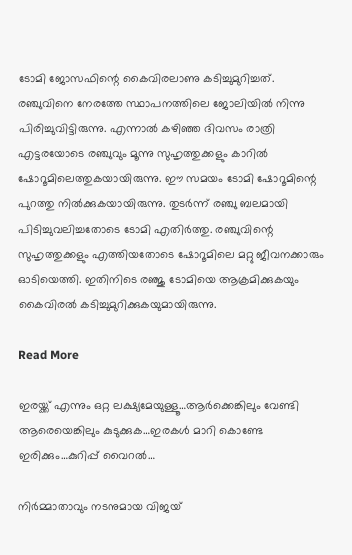ടോമി ജോസഫിന്റെ കൈവിരലാണു കടിച്ചുമുറിച്ചത്. രഞ്ചുവിനെ നേരത്തേ സ്ഥാപനത്തിലെ ജോലിയില്‍ നിന്നു പിരിച്ചുവിട്ടിരുന്നു. എന്നാല്‍ കഴിഞ്ഞ ദിവസം രാത്രി എട്ടരയോടെ രഞ്ചുവും മൂന്നു സുഹൃത്തുക്കളും കാറില്‍ ഷോറൂമിലെത്തുകയായിരുന്നു. ഈ സമയം ടോമി ഷോറൂമിന്റെ പുറത്തു നില്‍ക്കുകയായിരുന്നു. തുടര്‍ന്ന് രഞ്ചു ബലമായി പിടിച്ചുവലിച്ചതോടെ ടോമി എതിര്‍ത്തു. രഞ്ചുവിന്റെ സുഹൃത്തുക്കളും എത്തിയതോടെ ഷോറൂമിലെ മറ്റു ജീവനക്കാരും ഓടിയെത്തി. ഇതിനിടെ രഞ്ജു ടോമിയെ ആക്രമിക്കുകയും കൈവിരല്‍ കടിച്ചുമുറിക്കുകയുമായിരുന്നു.

Read More

ഇരയ്ക്ക് എന്നും ഒറ്റ ലക്ഷ്യമേയുള്ളൂ…ആര്‍ക്കെങ്കിലും വേണ്ടി ആരെയെങ്കിലും കുടുക്കുക…ഇരകള്‍ മാറി കൊണ്ടേ ഇരിക്കും…കുറിപ്പ് വൈറല്‍…

നിര്‍മ്മാതാവും നടനുമായ വിജയ്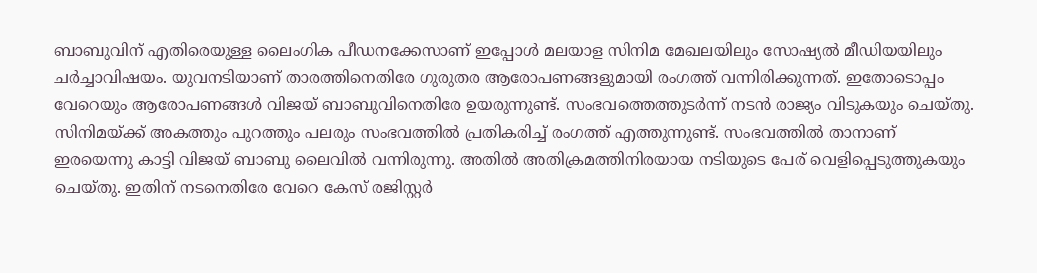ബാബുവിന് എതിരെയുള്ള ലൈംഗിക പീഡനക്കേസാണ് ഇപ്പോള്‍ മലയാള സിനിമ മേഖലയിലും സോഷ്യല്‍ മീഡിയയിലും ചര്‍ച്ചാവിഷയം. യുവനടിയാണ് താരത്തിനെതിരേ ഗുരുതര ആരോപണങ്ങളുമായി രംഗത്ത് വന്നിരിക്കുന്നത്. ഇതോടൊപ്പം വേറെയും ആരോപണങ്ങള്‍ വിജയ് ബാബുവിനെതിരേ ഉയരുന്നുണ്ട്. സംഭവത്തെത്തുടര്‍ന്ന് നടന്‍ രാജ്യം വിടുകയും ചെയ്തു. സിനിമയ്ക്ക് അകത്തും പുറത്തും പലരും സംഭവത്തില്‍ പ്രതികരിച്ച് രംഗത്ത് എത്തുന്നുണ്ട്. സംഭവത്തില്‍ താനാണ് ഇരയെന്നു കാട്ടി വിജയ് ബാബു ലൈവില്‍ വന്നിരുന്നു. അതില്‍ അതിക്രമത്തിനിരയായ നടിയുടെ പേര് വെളിപ്പെടുത്തുകയും ചെയ്തു. ഇതിന് നടനെതിരേ വേറെ കേസ് രജിസ്റ്റര്‍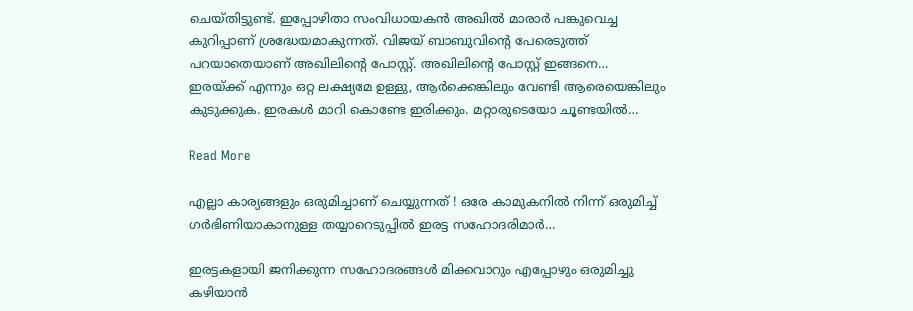ചെയ്തിട്ടുണ്ട്. ഇപ്പോഴിതാ സംവിധായകന്‍ അഖില്‍ മാരാര്‍ പങ്കുവെച്ച കുറിപ്പാണ് ശ്രദ്ധേയമാകുന്നത്. വിജയ് ബാബുവിന്റെ പേരെടുത്ത് പറയാതെയാണ് അഖിലിന്റെ പോസ്റ്റ്. അഖിലിന്റെ പോസ്റ്റ് ഇങ്ങനെ… ഇരയ്ക്ക് എന്നും ഒറ്റ ലക്ഷ്യമേ ഉള്ളു, ആര്‍ക്കെങ്കിലും വേണ്ടി ആരെയെങ്കിലും കുടുക്കുക. ഇരകള്‍ മാറി കൊണ്ടേ ഇരിക്കും. മറ്റാരുടെയോ ചൂണ്ടയില്‍…

Read More

എല്ലാ കാര്യങ്ങളും ഒരുമിച്ചാണ് ചെയ്യുന്നത് ! ഒരേ കാമുകനില്‍ നിന്ന് ഒരുമിച്ച് ഗര്‍ഭിണിയാകാനുള്ള തയ്യാറെടുപ്പില്‍ ഇരട്ട സഹോദരിമാര്‍…

ഇരട്ടകളായി ജനിക്കുന്ന സഹോദരങ്ങള്‍ മിക്കവാറും എപ്പോഴും ഒരുമിച്ചു കഴിയാന്‍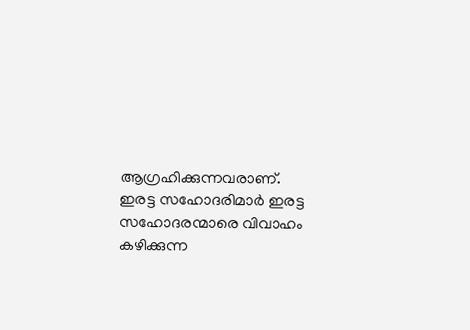ആഗ്രഹിക്കുന്നവരാണ്. ഇരട്ട സഹോദരിമാര്‍ ഇരട്ട സഹോദരന്മാരെ വിവാഹം കഴിക്കുന്ന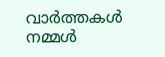വാര്‍ത്തകള്‍ നമ്മള്‍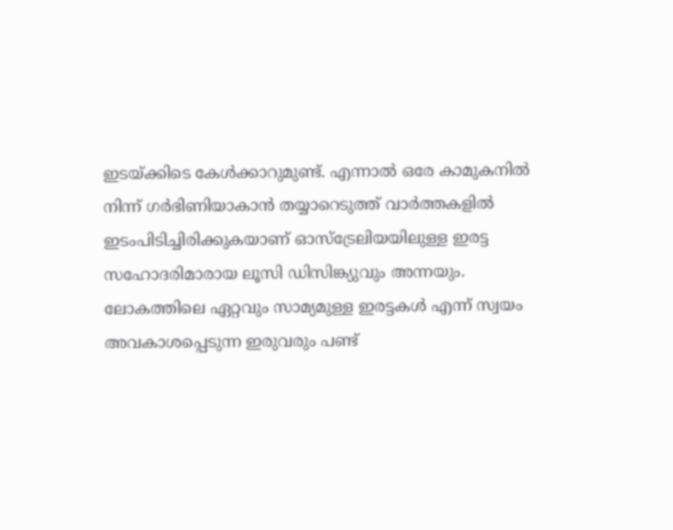ഇടയ്ക്കിടെ കേള്‍ക്കാറുമുണ്ട്. എന്നാല്‍ ഒരേ കാമുകനില്‍ നിന്ന് ഗര്‍ഭിണിയാകാന്‍ തയ്യാറെടുത്ത് വാര്‍ത്തകളില്‍ ഇടംപിടിച്ചിരിക്കുകയാണ് ഓസ്ട്രേലിയയിലുള്ള ഇരട്ട സഹോദരിമാരായ ലൂസി ഡിസിങ്ക്യുവും അന്നയും. ലോകത്തിലെ ഏറ്റവും സാമ്യമുള്ള ഇരട്ടകള്‍ എന്ന് സ്വയം അവകാശപ്പെടുന്ന ഇരുവരും പണ്ട്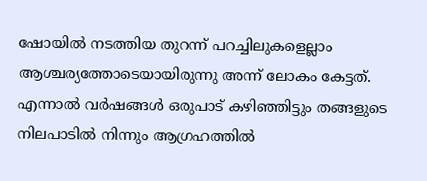ഷോയില്‍ നടത്തിയ തുറന്ന് പറച്ചിലുകളെല്ലാം ആശ്ചര്യത്തോടെയായിരുന്നു അന്ന് ലോകം കേട്ടത്. എന്നാല്‍ വര്‍ഷങ്ങള്‍ ഒരുപാട് കഴിഞ്ഞിട്ടും തങ്ങളുടെ നിലപാടില്‍ നിന്നും ആഗ്രഹത്തില്‍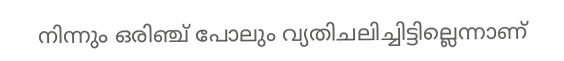നിന്നും ഒരിഞ്ച് പോലും വ്യതിചലിച്ചിട്ടില്ലെന്നാണ്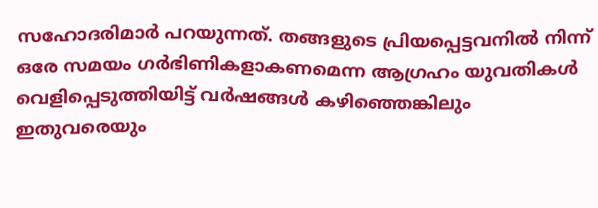സഹോദരിമാര്‍ പറയുന്നത്. തങ്ങളുടെ പ്രിയപ്പെട്ടവനില്‍ നിന്ന് ഒരേ സമയം ഗര്‍ഭിണികളാകണമെന്ന ആഗ്രഹം യുവതികള്‍ വെളിപ്പെടുത്തിയിട്ട് വര്‍ഷങ്ങള്‍ കഴിഞ്ഞെങ്കിലും ഇതുവരെയും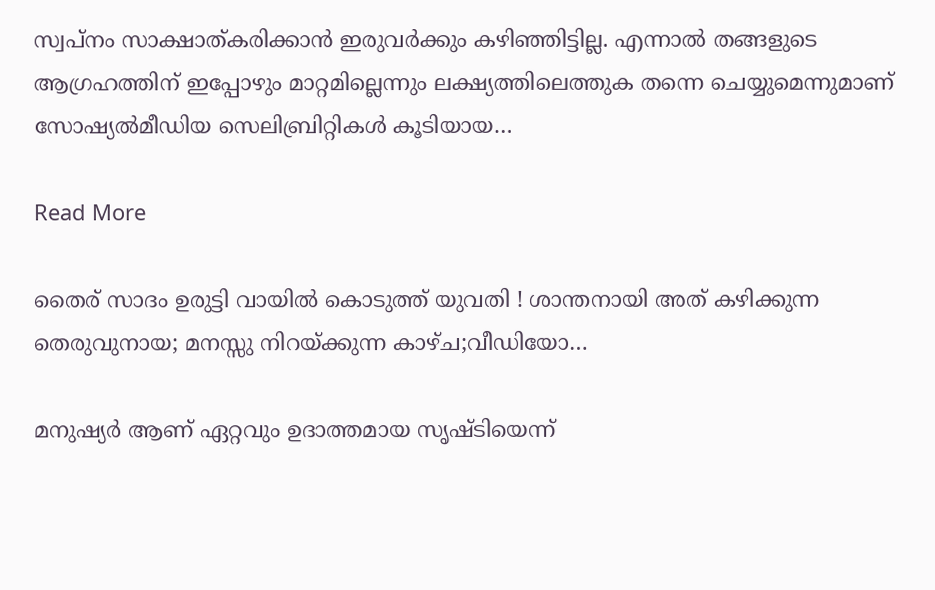സ്വപ്നം സാക്ഷാത്കരിക്കാന്‍ ഇരുവര്‍ക്കും കഴിഞ്ഞിട്ടില്ല. എന്നാല്‍ തങ്ങളുടെ ആഗ്രഹത്തിന് ഇപ്പോഴും മാറ്റമില്ലെന്നും ലക്ഷ്യത്തിലെത്തുക തന്നെ ചെയ്യുമെന്നുമാണ് സോഷ്യല്‍മീഡിയ സെലിബ്രിറ്റികള്‍ കൂടിയായ…

Read More

തൈര് സാദം ഉരുട്ടി വായില്‍ കൊടുത്ത് യുവതി ! ശാന്തനായി അത് കഴിക്കുന്ന തെരുവുനായ; മനസ്സു നിറയ്ക്കുന്ന കാഴ്ച;വീഡിയോ…

മനുഷ്യര്‍ ആണ് ഏറ്റവും ഉദാത്തമായ സൃഷ്ടിയെന്ന്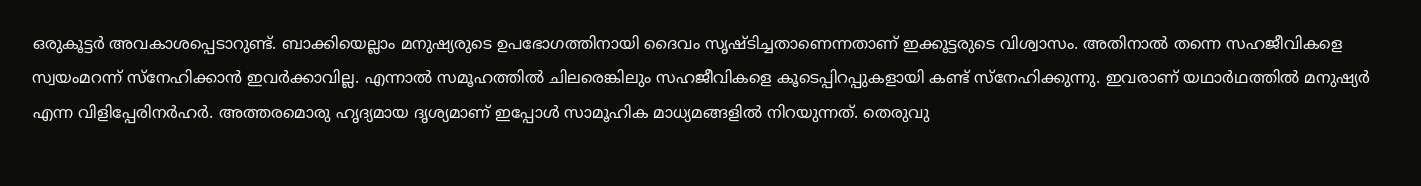ഒരുകൂട്ടര്‍ അവകാശപ്പെടാറുണ്ട്. ബാക്കിയെല്ലാം മനുഷ്യരുടെ ഉപഭോഗത്തിനായി ദൈവം സൃഷ്ടിച്ചതാണെന്നതാണ് ഇക്കൂട്ടരുടെ വിശ്വാസം. അതിനാല്‍ തന്നെ സഹജീവികളെ സ്വയംമറന്ന് സ്‌നേഹിക്കാന്‍ ഇവര്‍ക്കാവില്ല. എന്നാല്‍ സമൂഹത്തില്‍ ചിലരെങ്കിലും സഹജീവികളെ കൂടെപ്പിറപ്പുകളായി കണ്ട് സ്‌നേഹിക്കുന്നു. ഇവരാണ് യഥാര്‍ഥത്തില്‍ മനുഷ്യര്‍ എന്ന വിളിപ്പേരിനര്‍ഹര്‍. അത്തരമൊരു ഹൃദ്യമായ ദൃശ്യമാണ് ഇപ്പോള്‍ സാമൂഹിക മാധ്യമങ്ങളില്‍ നിറയുന്നത്. തെരുവു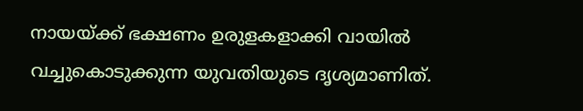നായയ്ക്ക് ഭക്ഷണം ഉരുളകളാക്കി വായില്‍ വച്ചുകൊടുക്കുന്ന യുവതിയുടെ ദൃശ്യമാണിത്.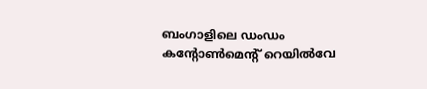ബംഗാളിലെ ഡംഡം കന്റോണ്‍മെന്റ് റെയില്‍വേ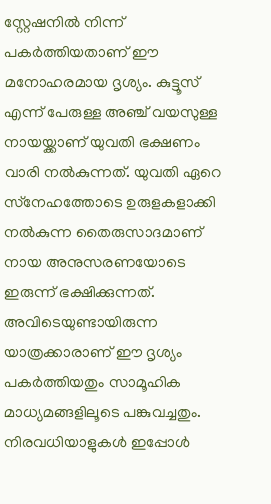സ്റ്റേഷനില്‍ നിന്ന് പകര്‍ത്തിയതാണ് ഈ മനോഹരമായ ദൃശ്യം. കുട്ടൂസ് എന്ന് പേരുള്ള അഞ്ച് വയസുള്ള നായയ്ക്കാണ് യുവതി ഭക്ഷണം വാരി നല്‍കുന്നത്. യുവതി ഏറെ സ്‌നേഹത്തോടെ ഉരുളകളാക്കി നല്‍കുന്ന തൈരുസാദമാണ് നായ അനുസരണയോടെ ഇരുന്ന് ഭക്ഷിക്കുന്നത്. അവിടെയുണ്ടായിരുന്ന യാത്രക്കാരാണ് ഈ ദൃശ്യം പകര്‍ത്തിയതും സാമൂഹിക മാധ്യമങ്ങളിലൂടെ പങ്കുവച്ചതും. നിരവധിയാളുകള്‍ ഇപ്പോള്‍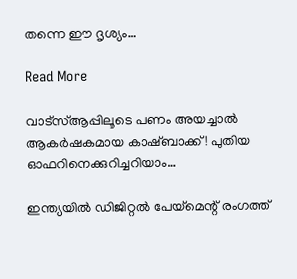തന്നെ ഈ ദൃശ്യം…

Read More

വാട്‌സ്ആപ്പിലൂടെ പണം അയച്ചാല്‍ ആകര്‍ഷകമായ കാഷ്ബാക്ക് ! പുതിയ ഓഫറിനെക്കുറിച്ചറിയാം…

ഇന്ത്യയില്‍ ഡിജിറ്റല്‍ പേയ്‌മെന്റ് രംഗത്ത്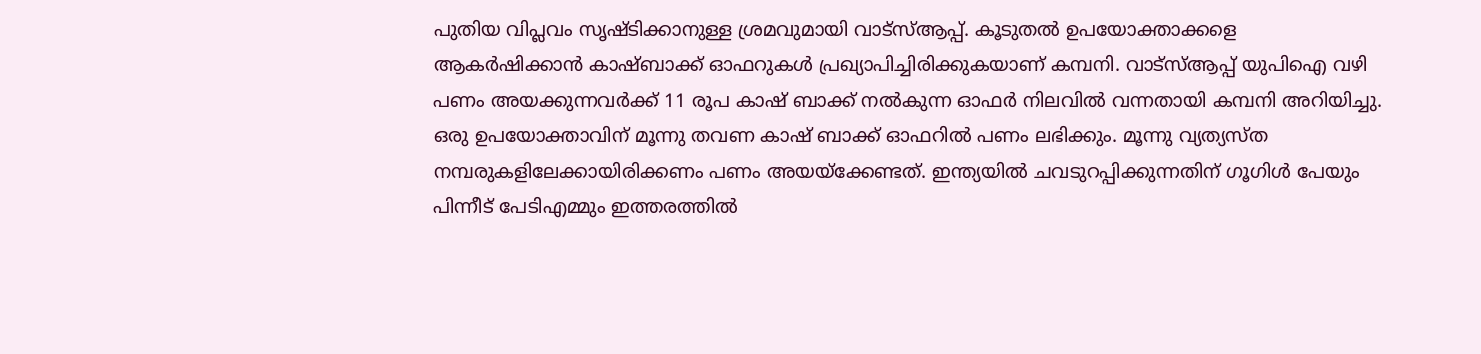പുതിയ വിപ്ലവം സൃഷ്ടിക്കാനുള്ള ശ്രമവുമായി വാട്‌സ്ആപ്പ്. കൂടുതല്‍ ഉപയോക്താക്കളെ ആകര്‍ഷിക്കാന്‍ കാഷ്ബാക്ക് ഓഫറുകള്‍ പ്രഖ്യാപിച്ചിരിക്കുകയാണ് കമ്പനി. വാട്‌സ്ആപ്പ് യുപിഐ വഴി പണം അയക്കുന്നവര്‍ക്ക് 11 രൂപ കാഷ് ബാക്ക് നല്‍കുന്ന ഓഫര്‍ നിലവില്‍ വന്നതായി കമ്പനി അറിയിച്ചു. ഒരു ഉപയോക്താവിന് മൂന്നു തവണ കാഷ് ബാക്ക് ഓഫറില്‍ പണം ലഭിക്കും. മൂന്നു വ്യത്യസ്ത നമ്പരുകളിലേക്കായിരിക്കണം പണം അയയ്ക്കേണ്ടത്. ഇന്ത്യയില്‍ ചവടുറപ്പിക്കുന്നതിന് ഗൂഗിള്‍ പേയും പിന്നീട് പേടിഎമ്മും ഇത്തരത്തില്‍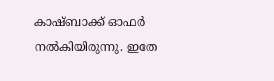കാഷ്ബാക്ക് ഓഫര്‍ നല്‍കിയിരുന്നു. ഇതേ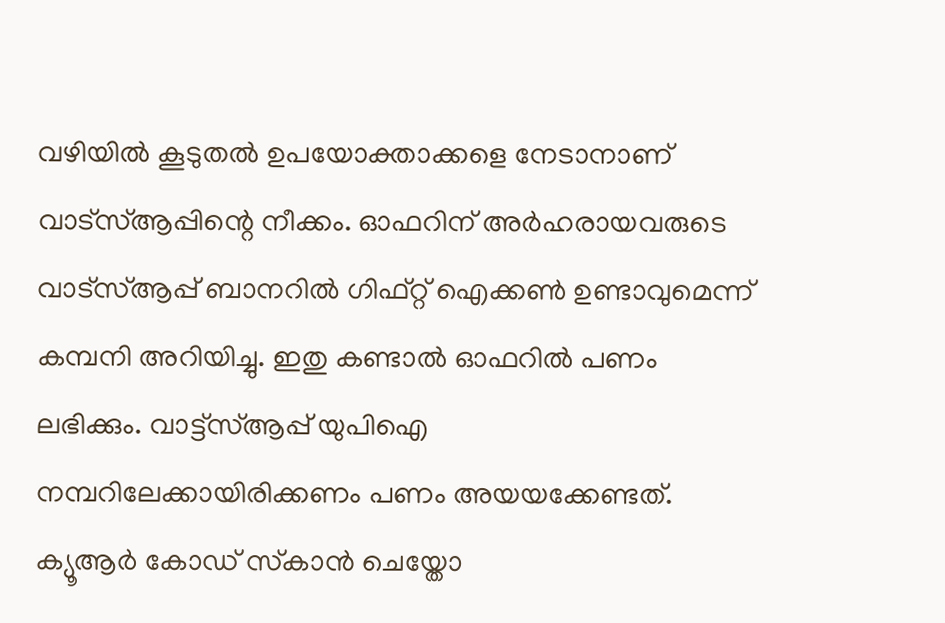വഴിയില്‍ കൂടുതല്‍ ഉപയോക്താക്കളെ നേടാനാണ് വാട്‌സ്ആപ്പിന്റെ നീക്കം. ഓഫറിന് അര്‍ഹരായവരുടെ വാട്‌സ്ആപ്പ് ബാനറില്‍ ഗിഫ്റ്റ് ഐക്കണ്‍ ഉണ്ടാവുമെന്ന് കമ്പനി അറിയിച്ചു. ഇതു കണ്ടാല്‍ ഓഫറില്‍ പണം ലഭിക്കും. വാട്ട്സ്ആപ്പ് യുപിഐ നമ്പറിലേക്കായിരിക്കണം പണം അയയക്കേണ്ടത്. ക്യൂആര്‍ കോഡ് സ്‌കാന്‍ ചെയ്തോ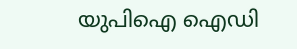യുപിഐ ഐഡി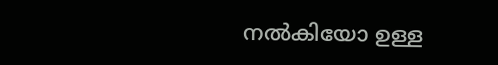നല്‍കിയോ ഉള്ള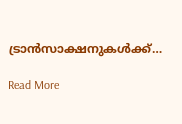ട്രാന്‍സാക്ഷനുകള്‍ക്ക്…

Read More